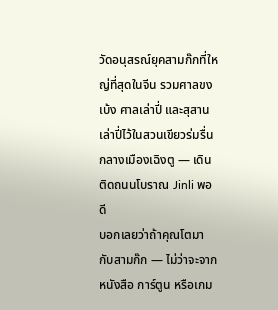วัดอนุสรณ์ยุคสามก๊กที่ใหญ่ที่สุดในจีน รวมศาลขงเบ้ง ศาลเล่าปี่ และสุสานเล่าปี่ไว้ในสวนเขียวร่มรื่นกลางเมืองเฉิงตู — เดินติดถนนโบราณ Jinli พอดี
บอกเลยว่าถ้าคุณโตมากับสามก๊ก — ไม่ว่าจะจากหนังสือ การ์ตูน หรือเกม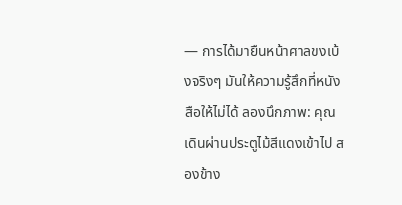— การได้มายืนหน้าศาลขงเบ้งจริงๆ มันให้ความรู้สึกที่หนังสือให้ไม่ได้ ลองนึกภาพ: คุณเดินผ่านประตูไม้สีแดงเข้าไป สองข้าง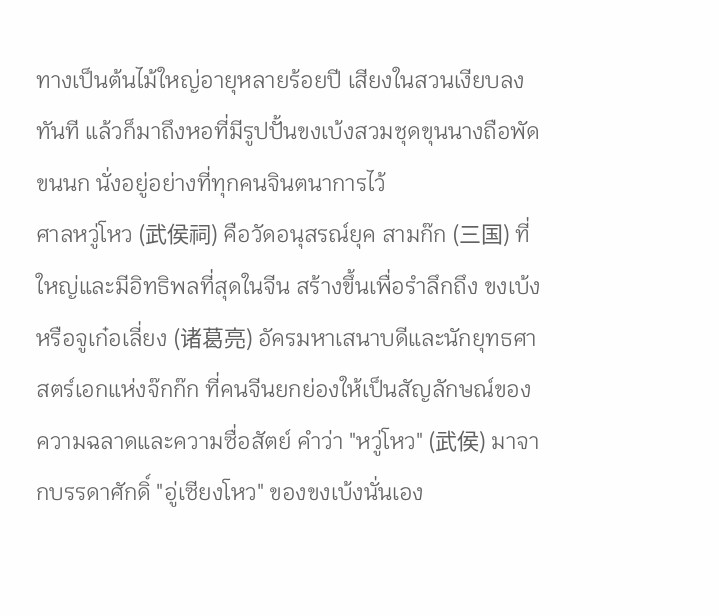ทางเป็นต้นไม้ใหญ่อายุหลายร้อยปี เสียงในสวนเงียบลงทันที แล้วก็มาถึงหอที่มีรูปปั้นขงเบ้งสวมชุดขุนนางถือพัดขนนก นั่งอยู่อย่างที่ทุกคนจินตนาการไว้
ศาลหวู่โหว (武侯祠) คือวัดอนุสรณ์ยุค สามก๊ก (三国) ที่ใหญ่และมีอิทธิพลที่สุดในจีน สร้างขึ้นเพื่อรำลึกถึง ขงเบ้ง หรือจูเก๋อเลี่ยง (诸葛亮) อัครมหาเสนาบดีและนักยุทธศาสตร์เอกแห่งจ๊กก๊ก ที่คนจีนยกย่องให้เป็นสัญลักษณ์ของความฉลาดและความซื่อสัตย์ คำว่า "หวู่โหว" (武侯) มาจากบรรดาศักดิ์ "อู่เซียงโหว" ของขงเบ้งนั่นเอง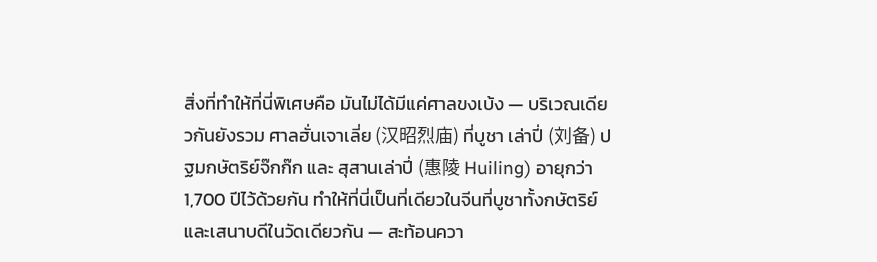สิ่งที่ทำให้ที่นี่พิเศษคือ มันไม่ได้มีแค่ศาลขงเบ้ง — บริเวณเดียวกันยังรวม ศาลฮั่นเจาเลี่ย (汉昭烈庙) ที่บูชา เล่าปี่ (刘备) ปฐมกษัตริย์จ๊กก๊ก และ สุสานเล่าปี่ (惠陵 Huiling) อายุกว่า 1,700 ปีไว้ด้วยกัน ทำให้ที่นี่เป็นที่เดียวในจีนที่บูชาทั้งกษัตริย์และเสนาบดีในวัดเดียวกัน — สะท้อนควา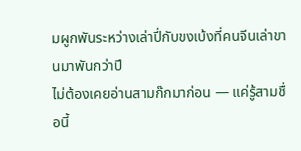มผูกพันระหว่างเล่าปี่กับขงเบ้งที่คนจีนเล่าขานมาพันกว่าปี
ไม่ต้องเคยอ่านสามก๊กมาก่อน — แค่รู้สามชื่อนี้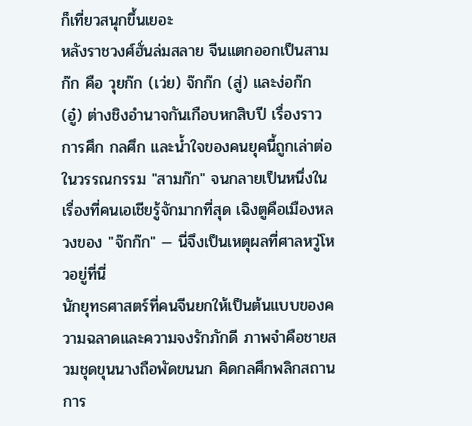ก็เที่ยวสนุกขึ้นเยอะ
หลังราชวงศ์ฮั่นล่มสลาย จีนแตกออกเป็นสามก๊ก คือ วุยก๊ก (เว่ย) จ๊กก๊ก (สู่) และง่อก๊ก (อู๋) ต่างชิงอำนาจกันเกือบหกสิบปี เรื่องราวการศึก กลศึก และน้ำใจของคนยุคนี้ถูกเล่าต่อในวรรณกรรม "สามก๊ก" จนกลายเป็นหนึ่งในเรื่องที่คนเอเชียรู้จักมากที่สุด เฉิงตูคือเมืองหลวงของ "จ๊กก๊ก" — นี่จึงเป็นเหตุผลที่ศาลหวู่โหวอยู่ที่นี่
นักยุทธศาสตร์ที่คนจีนยกให้เป็นต้นแบบของความฉลาดและความจงรักภักดี ภาพจำคือชายสวมชุดขุนนางถือพัดขนนก คิดกลศึกพลิกสถานการ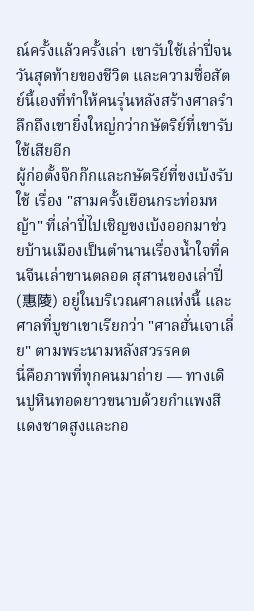ณ์ครั้งแล้วครั้งเล่า เขารับใช้เล่าปี่จนวันสุดท้ายของชีวิต และความซื่อสัตย์นี้เองที่ทำให้คนรุ่นหลังสร้างศาลรำลึกถึงเขายิ่งใหญ่กว่ากษัตริย์ที่เขารับใช้เสียอีก
ผู้ก่อตั้งจ๊กก๊กและกษัตริย์ที่ขงเบ้งรับใช้ เรื่อง "สามครั้งเยือนกระท่อมหญ้า" ที่เล่าปี่ไปเชิญขงเบ้งออกมาช่วยบ้านเมืองเป็นตำนานเรื่องน้ำใจที่คนจีนเล่าขานตลอด สุสานของเล่าปี่ (惠陵) อยู่ในบริเวณศาลแห่งนี้ และศาลที่บูชาเขาเรียกว่า "ศาลฮั่นเจาเลี่ย" ตามพระนามหลังสวรรคต
นี่คือภาพที่ทุกคนมาถ่าย — ทางเดินปูหินทอดยาวขนาบด้วยกำแพงสีแดงชาดสูงและกอ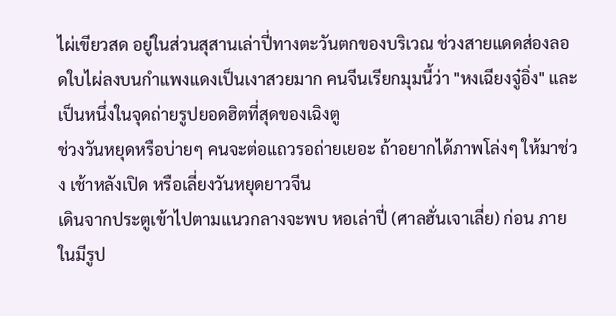ไผ่เขียวสด อยู่ในส่วนสุสานเล่าปี่ทางตะวันตกของบริเวณ ช่วงสายแดดส่องลอดใบไผ่ลงบนกำแพงแดงเป็นเงาสวยมาก คนจีนเรียกมุมนี้ว่า "หงเฉียงจู๋อิ่ง" และเป็นหนึ่งในจุดถ่ายรูปยอดฮิตที่สุดของเฉิงตู
ช่วงวันหยุดหรือบ่ายๆ คนจะต่อแถวรอถ่ายเยอะ ถ้าอยากได้ภาพโล่งๆ ให้มาช่วง เช้าหลังเปิด หรือเลี่ยงวันหยุดยาวจีน
เดินจากประตูเข้าไปตามแนวกลางจะพบ หอเล่าปี่ (ศาลฮั่นเจาเลี่ย) ก่อน ภายในมีรูป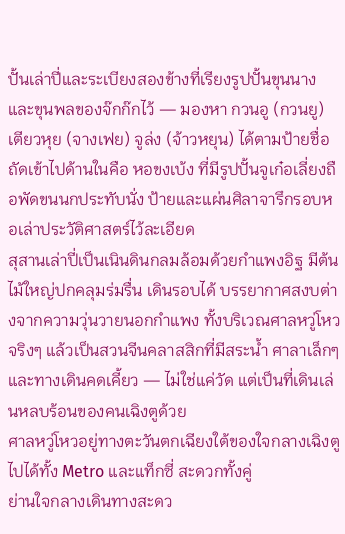ปั้นเล่าปี่และระเบียงสองข้างที่เรียงรูปปั้นขุนนางและขุนพลของจ๊กก๊กไว้ — มองหา กวนอู (กวนยู) เตียวหุย (จางเฟย) จูล่ง (จ้าวหยุน) ได้ตามป้ายชื่อ ถัดเข้าไปด้านในคือ หอขงเบ้ง ที่มีรูปปั้นจูเก๋อเลี่ยงถือพัดขนนกประทับนั่ง ป้ายและแผ่นศิลาจารึกรอบหอเล่าประวัติศาสตร์ไว้ละเอียด
สุสานเล่าปี่เป็นเนินดินกลมล้อมด้วยกำแพงอิฐ มีต้นไม้ใหญ่ปกคลุมร่มรื่น เดินรอบได้ บรรยากาศสงบต่างจากความวุ่นวายนอกกำแพง ทั้งบริเวณศาลหวู่โหวจริงๆ แล้วเป็นสวนจีนคลาสสิกที่มีสระน้ำ ศาลาเล็กๆ และทางเดินคดเคี้ยว — ไม่ใช่แค่วัด แต่เป็นที่เดินเล่นหลบร้อนของคนเฉิงตูด้วย
ศาลหวู่โหวอยู่ทางตะวันตกเฉียงใต้ของใจกลางเฉิงตู ไปได้ทั้ง Metro และแท็กซี่ สะดวกทั้งคู่
ย่านใจกลางเดินทางสะดว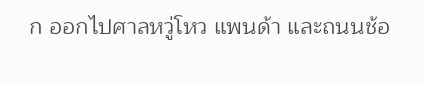ก ออกไปศาลหวู่โหว แพนด้า และถนนช้อ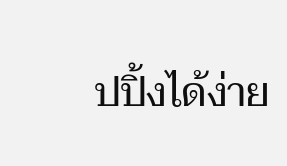ปปิ้งได้ง่าย